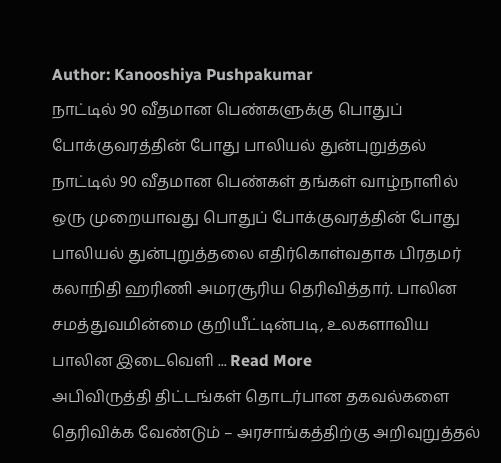Author: Kanooshiya Pushpakumar
நாட்டில் 90 வீதமான பெண்களுக்கு பொதுப் போக்குவரத்தின் போது பாலியல் துன்புறுத்தல்
நாட்டில் 90 வீதமான பெண்கள் தங்கள் வாழ்நாளில் ஒரு முறையாவது பொதுப் போக்குவரத்தின் போது பாலியல் துன்புறுத்தலை எதிர்கொள்வதாக பிரதமர் கலாநிதி ஹரிணி அமரசூரிய தெரிவித்தார். பாலின சமத்துவமின்மை குறியீட்டின்படி, உலகளாவிய பாலின இடைவெளி ... Read More
அபிவிருத்தி திட்டங்கள் தொடர்பான தகவல்களை தெரிவிக்க வேண்டும் – அரசாங்கத்திற்கு அறிவுறுத்தல்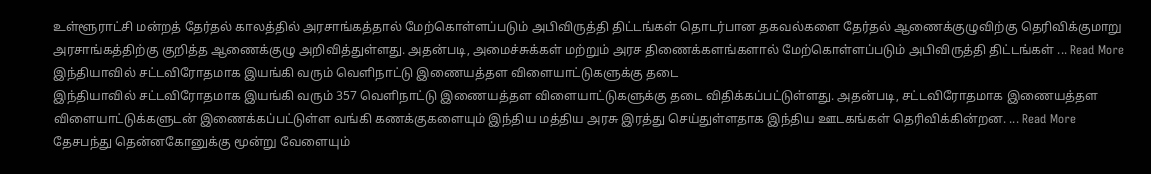உள்ளூராட்சி மன்றத் தேர்தல் காலத்தில் அரசாங்கத்தால் மேற்கொள்ளப்படும் அபிவிருத்தி திட்டங்கள் தொடர்பான தகவல்களை தேர்தல் ஆணைக்குழுவிற்கு தெரிவிக்குமாறு அரசாங்கத்திற்கு குறித்த ஆணைக்குழு அறிவித்துள்ளது. அதன்படி, அமைச்சுக்கள் மற்றும் அரச திணைக்களங்களால் மேற்கொள்ளப்படும் அபிவிருத்தி திட்டங்கள் ... Read More
இந்தியாவில் சட்டவிரோதமாக இயங்கி வரும் வெளிநாட்டு இணையத்தள விளையாட்டுகளுக்கு தடை
இந்தியாவில் சட்டவிரோதமாக இயங்கி வரும் 357 வெளிநாட்டு இணையத்தள விளையாட்டுகளுக்கு தடை விதிக்கப்பட்டுள்ளது. அதன்படி, சட்டவிரோதமாக இணையத்தள விளையாட்டுக்களுடன் இணைக்கப்பட்டுள்ள வங்கி கணக்குகளையும் இந்திய மத்திய அரசு இரத்து செய்துள்ளதாக இந்திய ஊடகங்கள் தெரிவிக்கின்றன. ... Read More
தேசபந்து தென்னகோனுக்கு மூன்று வேளையும்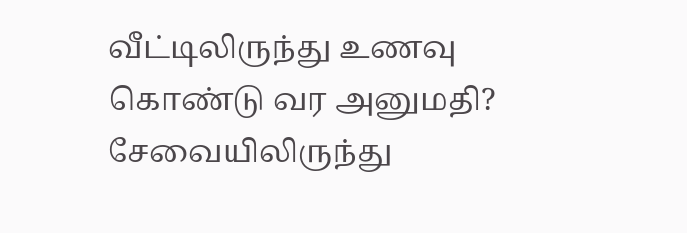வீட்டிலிருந்து உணவு கொண்டு வர அனுமதி?
சேவையிலிருந்து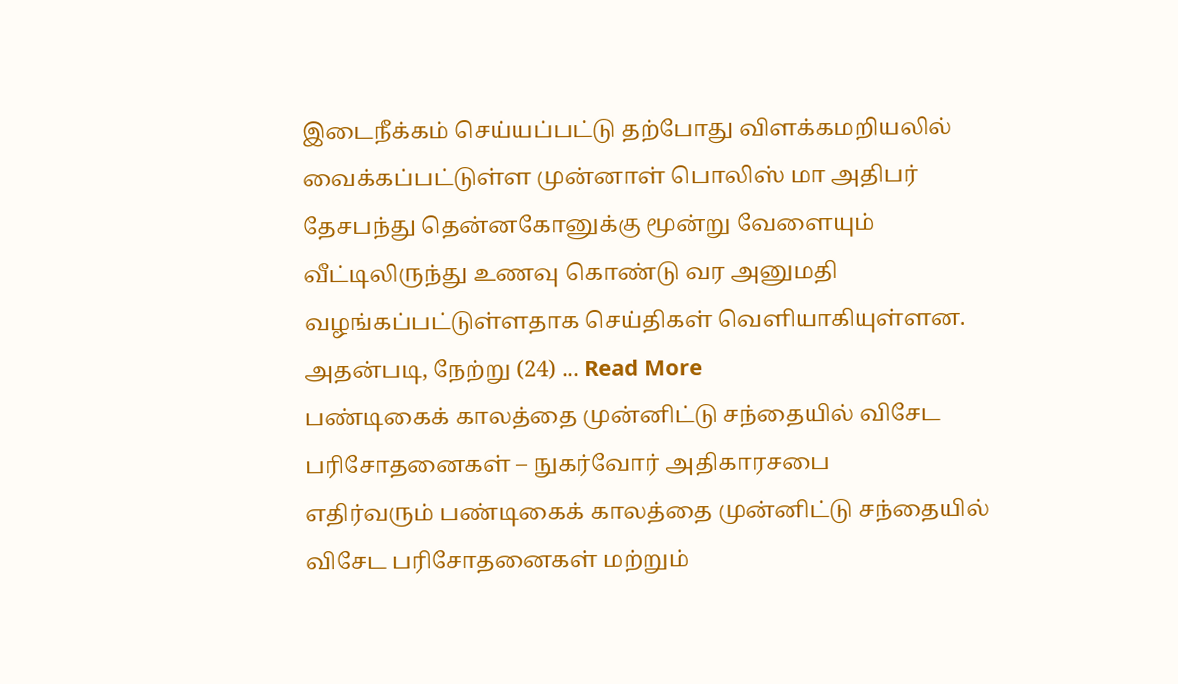இடைநீக்கம் செய்யப்பட்டு தற்போது விளக்கமறியலில் வைக்கப்பட்டுள்ள முன்னாள் பொலிஸ் மா அதிபர் தேசபந்து தென்னகோனுக்கு மூன்று வேளையும் வீட்டிலிருந்து உணவு கொண்டு வர அனுமதி வழங்கப்பட்டுள்ளதாக செய்திகள் வெளியாகியுள்ளன. அதன்படி, நேற்று (24) ... Read More
பண்டிகைக் காலத்தை முன்னிட்டு சந்தையில் விசேட பரிசோதனைகள் – நுகர்வோர் அதிகாரசபை
எதிர்வரும் பண்டிகைக் காலத்தை முன்னிட்டு சந்தையில் விசேட பரிசோதனைகள் மற்றும்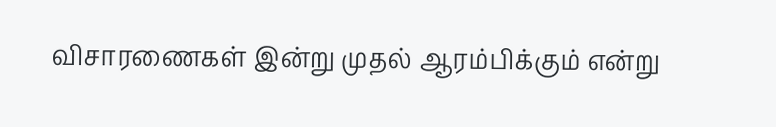விசாரணைகள் இன்று முதல் ஆரம்பிக்கும் என்று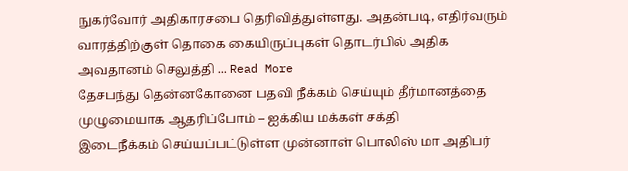நுகர்வோர் அதிகாரசபை தெரிவித்துள்ளது. அதன்படி, எதிர்வரும் வாரத்திற்குள் தொகை கையிருப்புகள் தொடர்பில் அதிக அவதானம் செலுத்தி ... Read More
தேசபந்து தென்னகோனை பதவி நீக்கம் செய்யும் தீர்மானத்தை முழுமையாக ஆதரிப்போம் – ஐக்கிய மக்கள் சக்தி
இடைநீக்கம் செய்யப்பட்டுள்ள முன்னாள் பொலிஸ் மா அதிபர்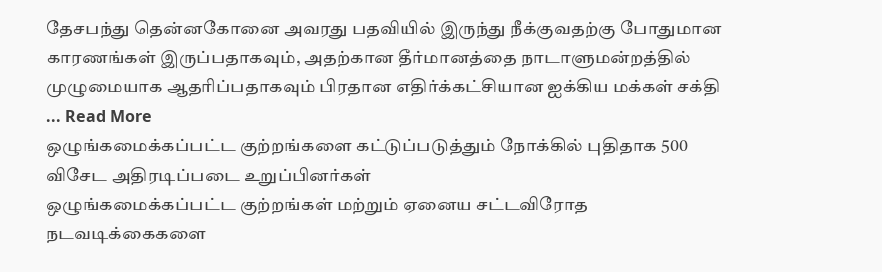தேசபந்து தென்னகோனை அவரது பதவியில் இருந்து நீக்குவதற்கு போதுமான காரணங்கள் இருப்பதாகவும், அதற்கான தீர்மானத்தை நாடாளுமன்றத்தில் முழுமையாக ஆதரிப்பதாகவும் பிரதான எதிர்க்கட்சியான ஐக்கிய மக்கள் சக்தி ... Read More
ஒழுங்கமைக்கப்பட்ட குற்றங்களை கட்டுப்படுத்தும் நோக்கில் புதிதாக 500 விசேட அதிரடிப்படை உறுப்பினர்கள்
ஒழுங்கமைக்கப்பட்ட குற்றங்கள் மற்றும் ஏனைய சட்டவிரோத நடவடிக்கைகளை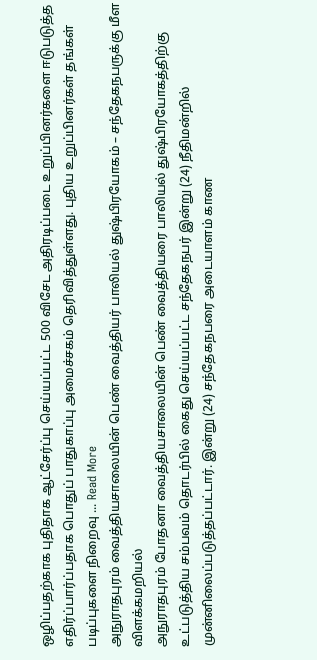ஒழிப்பதற்காக புதிதாக ஆட்சேர்ப்பு செய்யப்பட்ட 500 விசேட அதிரடிப்படை உறுப்பினர்களை ஈடுபடுத்த எதிர்ப்பார்ப்பதாக பொதுப் பாதுகாப்பு அமைச்சகம் தெரிவித்துள்ளது. புதிய உறுப்பினர்கள் தங்கள் படிப்புகளை நிறைவு ... Read More
அநுராதபுரம் வைத்தியசாலையின் பெண் வைத்தியர் பாலியல் துஷ்பிரயோகம் – சந்தேகநபருக்கு மீள விளக்கமறியல்
அநுராதபுரம் போதனா வைத்தியசாலையின் பெண் வைத்தியரை பாலியல் துஷ்பிரயோகத்திற்கு உட்படுத்திய சம்பவம் தொடர்பில் கைது செய்யப்பட்ட சந்தேகநபர் இன்று (24) நீதிமன்றில் முன்னிலைப்படுத்தப்பட்டார். இன்று (24) சந்தேகநபரை அடையாளம் காண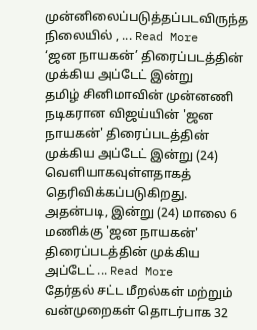முன்னிலைப்படுத்தப்படவிருந்த நிலையில் , ... Read More
‘ஜன நாயகன்’ திரைப்படத்தின் முக்கிய அப்டேட் இன்று
தமிழ் சினிமாவின் முன்னணி நடிகரான விஜய்யின் 'ஜன நாயகன்' திரைப்படத்தின் முக்கிய அப்டேட் இன்று (24) வெளியாகவுள்ளதாகத் தெரிவிக்கப்படுகிறது. அதன்படி, இன்று (24) மாலை 6 மணிக்கு 'ஜன நாயகன்' திரைப்படத்தின் முக்கிய அப்டேட் ... Read More
தேர்தல் சட்ட மீறல்கள் மற்றும் வன்முறைகள் தொடர்பாக 32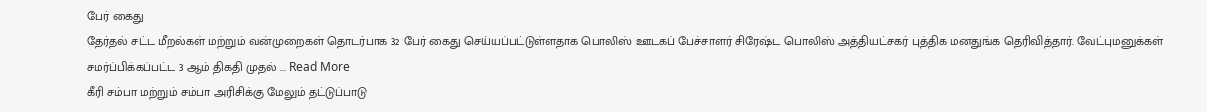பேர் கைது
தேர்தல் சட்ட மீறல்கள் மற்றும் வன்முறைகள் தொடர்பாக 32 பேர் கைது செய்யப்பட்டுள்ளதாக பொலிஸ் ஊடகப் பேச்சாளர் சிரேஷ்ட பொலிஸ் அத்தியட்சகர் புத்திக மனதுங்க தெரிவித்தார். வேட்புமனுக்கள் சமர்ப்பிக்கப்பட்ட 3 ஆம் திகதி முதல் ... Read More
கீரி சம்பா மற்றும் சம்பா அரிசிக்கு மேலும் தட்டுப்பாடு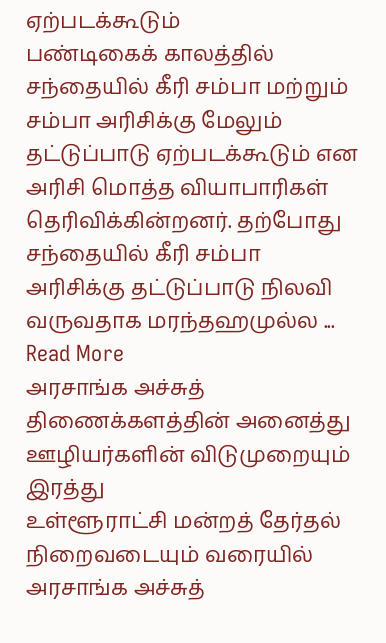ஏற்படக்கூடும்
பண்டிகைக் காலத்தில் சந்தையில் கீரி சம்பா மற்றும் சம்பா அரிசிக்கு மேலும் தட்டுப்பாடு ஏற்படக்கூடும் என அரிசி மொத்த வியாபாரிகள் தெரிவிக்கின்றனர். தற்போது சந்தையில் கீரி சம்பா அரிசிக்கு தட்டுப்பாடு நிலவி வருவதாக மரந்தஹமுல்ல ... Read More
அரசாங்க அச்சுத் திணைக்களத்தின் அனைத்து ஊழியர்களின் விடுமுறையும் இரத்து
உள்ளூராட்சி மன்றத் தேர்தல் நிறைவடையும் வரையில் அரசாங்க அச்சுத்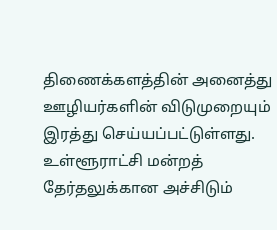திணைக்களத்தின் அனைத்து ஊழியர்களின் விடுமுறையும் இரத்து செய்யப்பட்டுள்ளது. உள்ளூராட்சி மன்றத் தேர்தலுக்கான அச்சிடும்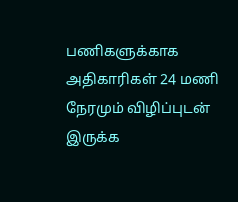பணிகளுக்காக அதிகாரிகள் 24 மணி நேரமும் விழிப்புடன் இருக்க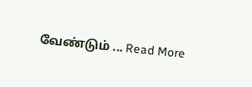வேண்டும் ... Read More